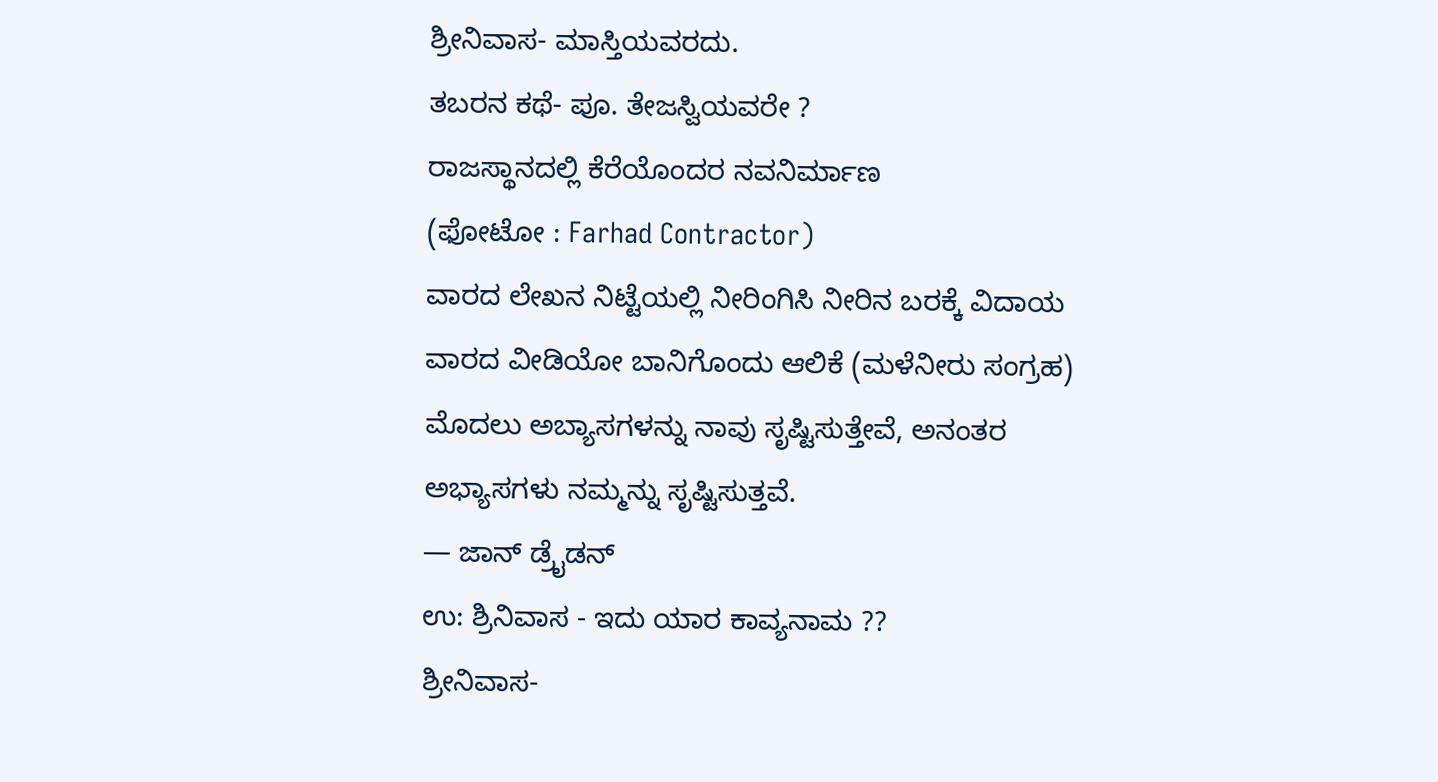ಶ್ರೀನಿವಾಸ- ಮಾಸ್ತಿಯವರದು.
ತಬರನ ಕಥೆ- ಪೂ. ತೇಜಸ್ವಿಯವರೇ ?
ರಾಜಸ್ಥಾನದಲ್ಲಿ ಕೆರೆಯೊಂದರ ನವನಿರ್ಮಾಣ
(ಫೋಟೋ : Farhad Contractor)
ವಾರದ ಲೇಖನ ನಿಟ್ಟೆಯಲ್ಲಿ ನೀರಿಂಗಿಸಿ ನೀರಿನ ಬರಕ್ಕೆ ವಿದಾಯ
ವಾರದ ವೀಡಿಯೋ ಬಾನಿಗೊಂದು ಆಲಿಕೆ (ಮಳೆನೀರು ಸಂಗ್ರಹ)
ಮೊದಲು ಅಬ್ಯಾಸಗಳನ್ನು ನಾವು ಸೃಷ್ಟಿಸುತ್ತೇವೆ, ಅನಂತರ ಅಭ್ಯಾಸಗಳು ನಮ್ಮನ್ನು ಸೃಷ್ಟಿಸುತ್ತವೆ.
— ಜಾನ್ ಡ್ರೈಡನ್
ಉ: ಶ್ರಿನಿವಾಸ - ಇದು ಯಾರ ಕಾವ್ಯನಾಮ ??
ಶ್ರೀನಿವಾಸ-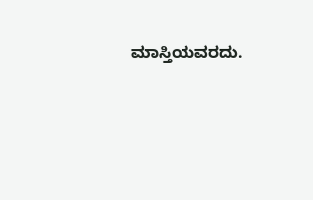ಮಾಸ್ತಿಯವರದು.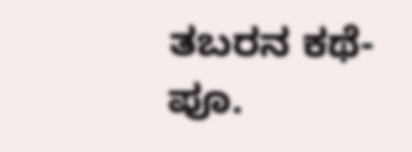ತಬರನ ಕಥೆ- ಪೂ.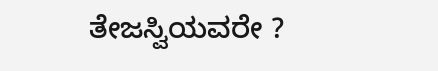ತೇಜಸ್ವಿಯವರೇ ?